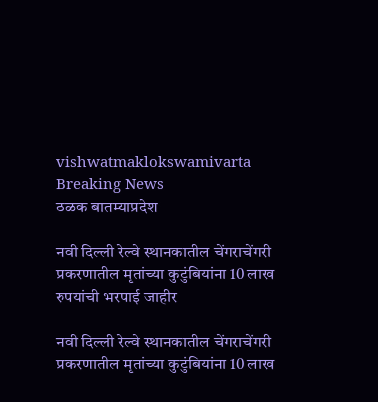vishwatmaklokswamivarta
Breaking News
ठळक बातम्याप्रदेश

नवी दिल्ली रेल्वे स्थानकातील चेंगराचेंगरी प्रकरणातील मृतांच्या कुटुंबियांना 10 लाख रुपयांची भरपाई जाहीर

नवी दिल्ली रेल्वे स्थानकातील चेंगराचेंगरी प्रकरणातील मृतांच्या कुटुंबियांना 10 लाख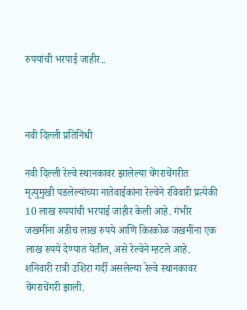रुपयांची भरपाई जाहीर..



नवी दिल्ली प्रतिनिधी

नवी दिल्ली रेल्वे स्थानकावर झालेल्या चेंगराचेंगरीत मृत्युमुखी पडलेल्यांच्या नातेवाईकांना रेल्वेने रविवारी प्रत्येकी 10 लाख रुपयांची भरपाई जाहीर केली आहे. गंभीर जखमींना अडीच लाख रुपये आणि किरकोळ जखमींना एक लाख रुपये देण्यात येतील, असे रेल्वेने म्हटले आहे. शनिवारी रात्री उशिरा गर्दी असलेल्या रेल्वे स्थानकावर चेंगराचेंगरी झाली.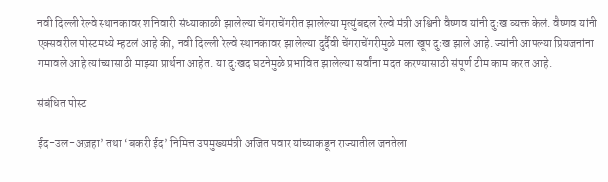नवी दिल्ली रेल्वे स्थानकावर शनिवारी संध्याकाळी झालेल्या चेंगराचेंगरीत झालेल्या मृत्युंबद्दल रेल्वे मंत्री अश्विनी वैष्णव यांनी दुःख व्यक्त केलं. वैष्णव यांनी एक्सवरील पोस्टमध्ये म्हटलं आहे की, नवी दिल्ली रेल्वे स्थानकावर झालेल्या दुर्दैवी चेंगराचेंगरीमुळे मला खूप दुःख झाले आहे. ज्यांनी आपल्या प्रियजनांना गमावले आहे त्यांच्यासाठी माझ्या प्रार्थना आहेत. या दुःखद घटनेमुळे प्रभावित झालेल्या सर्वांना मदत करण्यासाठी संपूर्ण टीम काम करत आहे.

संबंधित पोस्ट

ईद-उल-अज़हा’ तथा ‘बकरी ईद’ निमित्त उपमुख्यमंत्री अजित पवार यांच्याकडून राज्यातील जनतेला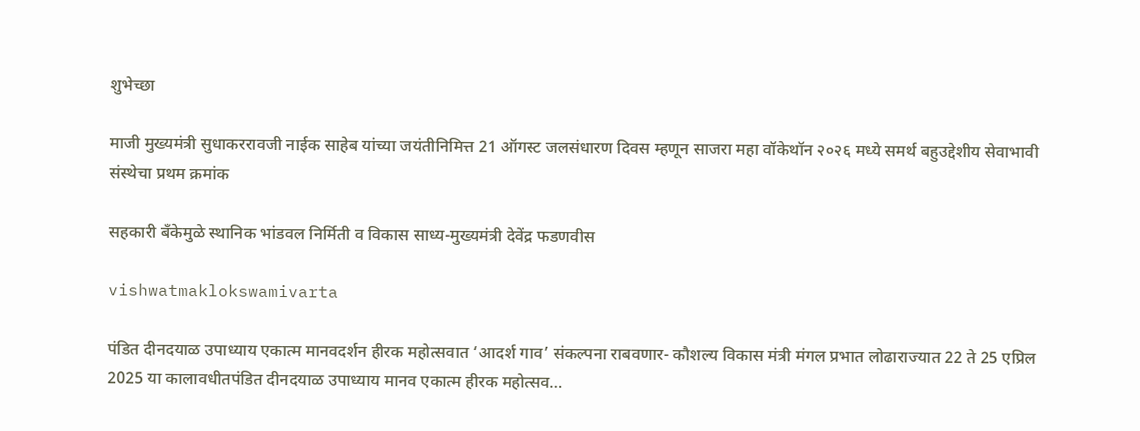शुभेच्छा

माजी मुख्यमंत्री सुधाकररावजी नाईक साहेब यांच्या जयंतीनिमित्त 21 ऑगस्ट जलसंधारण दिवस म्हणून साजरा महा वॉकेथॉन २०२६ मध्ये समर्थ बहुउद्देशीय सेवाभावी संस्थेचा प्रथम क्रमांक

सहकारी बँकेमुळे स्थानिक भांडवल निर्मिती व विकास साध्य-मुख्यमंत्री देवेंद्र फडणवीस

vishwatmaklokswamivarta

पंडित दीनदयाळ उपाध्याय एकात्म मानवदर्शन हीरक महोत्सवात ‘आदर्श गाव’ संकल्पना राबवणार- कौशल्य विकास मंत्री मंगल प्रभात लोढाराज्यात 22 ते 25 एप्रिल 2025 या कालावधीतपंडित दीनदयाळ उपाध्याय मानव एकात्म हीरक महोत्सव…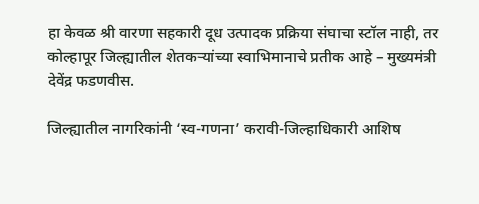हा केवळ श्री वारणा सहकारी दूध उत्पादक प्रक्रिया संघाचा स्टॉल नाही, तर कोल्हापूर जिल्ह्यातील शेतकऱ्यांच्या स्वाभिमानाचे प्रतीक आहे – मुख्यमंत्री देवेंद्र फडणवीस.

जिल्ह्यातील नागरिकांनी ‘स्व-गणना’ करावी-जिल्हाधिकारी आशिष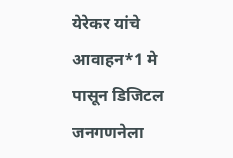येरेकर यांचे आवाहन*1 मे पासून डिजिटल जनगणनेला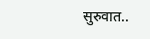सुरुवात..